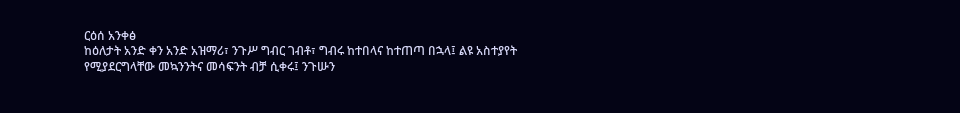ርዕሰ አንቀፅ
ከዕለታት አንድ ቀን አንድ አዝማሪ፣ ንጉሥ ግብር ገብቶ፣ ግብሩ ከተበላና ከተጠጣ በኋላ፤ ልዩ አስተያየት የሚያደርግላቸው መኳንንትና መሳፍንት ብቻ ሲቀሩ፤ ንጉሡን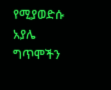የሚያወድሱ አያሌ ግጥሞችን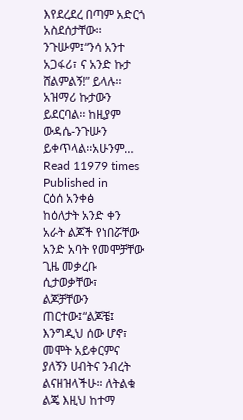እየደረደረ በጣም አድርጎ አስደሰታቸው፡፡ንጉሡም፤“ንሳ አንተ አጋፋሪ፣ ና አንድ ኩታ ሸልምልኝ!” ይላሉ፡፡ አዝማሪ ኩታውን ይደርባል፡፡ ከዚያም ውዳሴ-ንጉሡን ይቀጥላል፡፡አሁንም…
Read 11979 times
Published in
ርዕሰ አንቀፅ
ከዕለታት አንድ ቀን አራት ልጆች የነበሯቸው አንድ አባት የመሞቻቸው ጊዜ መቃረቡ ሲታወቃቸው፣ ልጆቻቸውን ጠርተው፤“ልጆቼ፤ እንግዲህ ሰው ሆኖ፣ መሞት አይቀርምና ያለኝን ሀብትና ንብረት ልናዘዝላችሁ። ለትልቁ ልጄ እዚህ ከተማ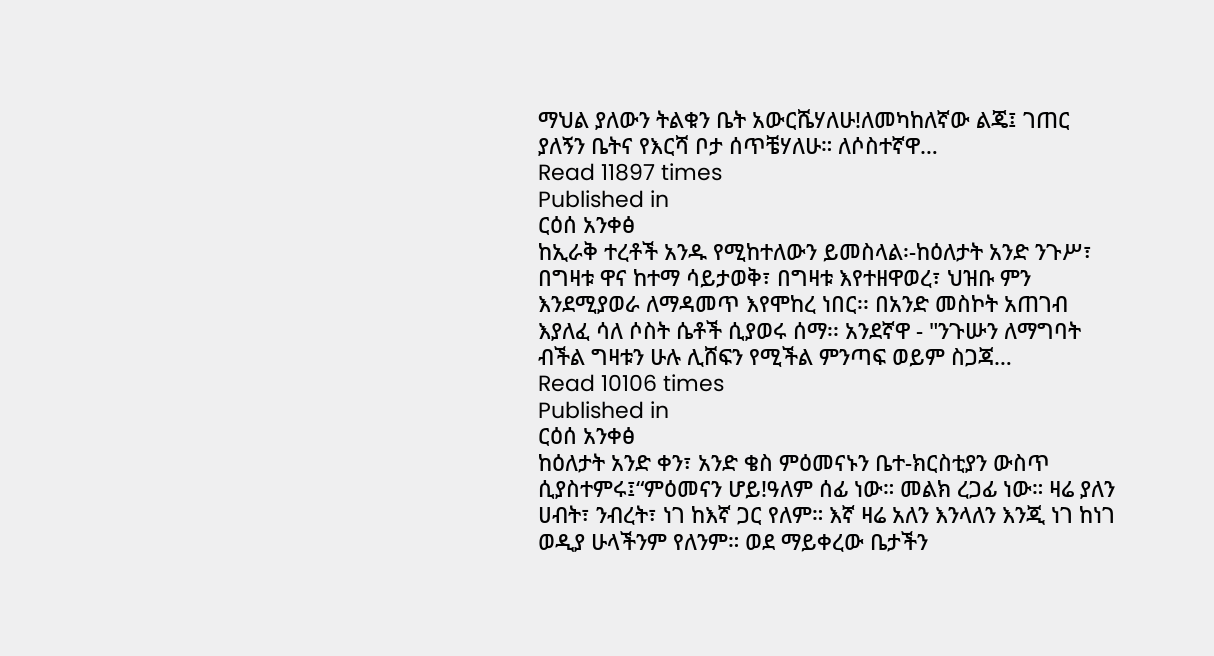ማህል ያለውን ትልቁን ቤት አውርሼሃለሁ!ለመካከለኛው ልጄ፤ ገጠር ያለኝን ቤትና የእርሻ ቦታ ሰጥቼሃለሁ። ለሶስተኛዋ…
Read 11897 times
Published in
ርዕሰ አንቀፅ
ከኢራቅ ተረቶች አንዱ የሚከተለውን ይመስላል፡-ከዕለታት አንድ ንጉሥ፣ በግዛቱ ዋና ከተማ ሳይታወቅ፣ በግዛቱ እየተዘዋወረ፣ ህዝቡ ምን እንደሚያወራ ለማዳመጥ እየሞከረ ነበር፡፡ በአንድ መስኮት አጠገብ እያለፈ ሳለ ሶስት ሴቶች ሲያወሩ ሰማ፡፡ አንደኛዋ - "ንጉሡን ለማግባት ብችል ግዛቱን ሁሉ ሊሸፍን የሚችል ምንጣፍ ወይም ስጋጃ…
Read 10106 times
Published in
ርዕሰ አንቀፅ
ከዕለታት አንድ ቀን፣ አንድ ቄስ ምዕመናኑን ቤተ-ክርስቲያን ውስጥ ሲያስተምሩ፤“ምዕመናን ሆይ!ዓለም ሰፊ ነው። መልክ ረጋፊ ነው። ዛሬ ያለን ሀብት፣ ንብረት፣ ነገ ከእኛ ጋር የለም። እኛ ዛሬ አለን እንላለን እንጂ ነገ ከነገ ወዲያ ሁላችንም የለንም። ወደ ማይቀረው ቤታችን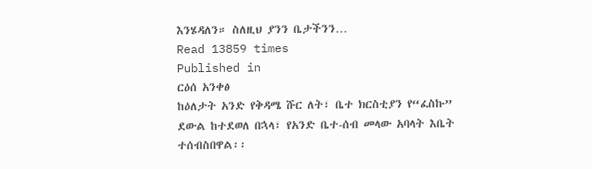እንሄዳለን። ስለዚህ ያንን ቤታችንን…
Read 13859 times
Published in
ርዕሰ አንቀፅ
ከዕለታት አንድ የቅዳሜ ሹር ለት፣ ቤተ ክርስቲያን የ“ፈስኩ” ደውል ከተደወለ በኋላ፣ የአንድ ቤተ-ሰብ መላው አባላት እቤት ተሰብስበዋል፡፡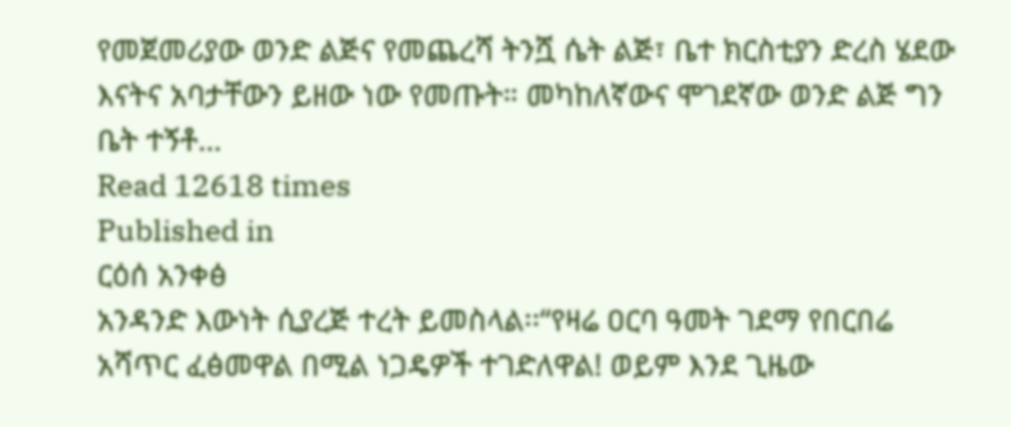የመጀመሪያው ወንድ ልጅና የመጨረሻ ትንሿ ሴት ልጅ፣ ቤተ ክርስቲያን ድረስ ሄደው እናትና አባታቸውን ይዘው ነው የመጡት። መካከለኛውና ሞገደኛው ወንድ ልጅ ግን ቤት ተኝቶ…
Read 12618 times
Published in
ርዕሰ አንቀፅ
አንዳንድ እውነት ሲያረጅ ተረት ይመስላል፡፡“የዛሬ ዐርባ ዓመት ገደማ የበርበሬ አሻጥር ፈፅመዋል በሚል ነጋዴዎች ተገድለዋል! ወይም እንደ ጊዜው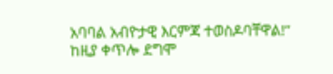አባባል አብዮታዊ እርምጃ ተወስዶባቸዋል!” ከዚያ ቀጥሎ ደግሞ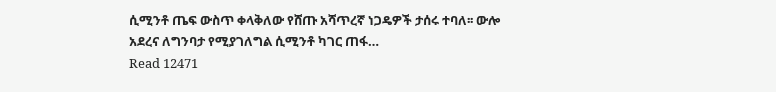ሲሚንቶ ጤፍ ውስጥ ቀላቅለው የሸጡ አሻጥረኛ ነጋዴዎች ታሰሩ ተባለ፡፡ ውሎ አደረና ለግንባታ የሚያገለግል ሲሚንቶ ካገር ጠፋ…
Read 12471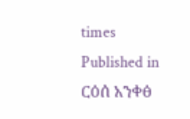times
Published in
ርዕሰ አንቀፅ